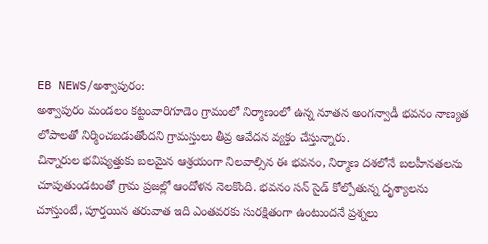EB NEWS/అశ్వాపురం:
అశ్వాపురం మండలం కట్టంవారిగూడెం గ్రామంలో నిర్మాణంలో ఉన్న నూతన అంగన్వాడీ భవనం నాణ్యత లోపాలతో నిర్మించబడుతోందని గ్రామస్తులు తీవ్ర ఆవేదన వ్యక్తం చేస్తున్నారు.
చిన్నారుల భవిష్యత్తుకు బలమైన ఆశ్రయంగా నిలవాల్సిన ఈ భవనం, నిర్మాణ దశలోనే బలహీనతలను చూపుతుండటంతో గ్రామ ప్రజల్లో ఆందోళన నెలకొంది. భవనం సన్ సైడ్ కోల్పోతున్న దృశ్యాలను చూస్తుంటే, పూర్తయిన తరువాత ఇది ఎంతవరకు సురక్షితంగా ఉంటుందనే ప్రశ్నలు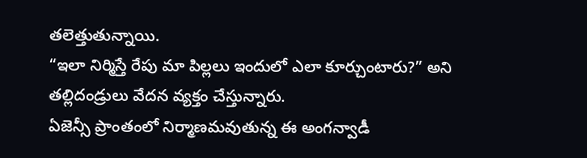తలెత్తుతున్నాయి.
“ఇలా నిర్మిస్తే రేపు మా పిల్లలు ఇందులో ఎలా కూర్చుంటారు?” అని తల్లిదండ్రులు వేదన వ్యక్తం చేస్తున్నారు.
ఏజెన్సీ ప్రాంతంలో నిర్మాణమవుతున్న ఈ అంగన్వాడీ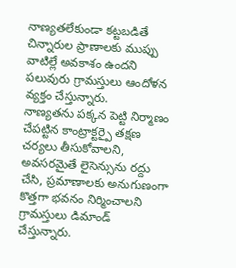నాణ్యతలేకుండా కట్టబడితే చిన్నారుల ప్రాణాలకు ముప్పు వాటిల్లే అవకాశం ఉందని పలువురు గ్రామస్తులు ఆందోళన వ్యక్తం చేస్తున్నారు.
నాణ్యతను పక్కన పెట్టి నిర్మాణం చేపట్టిన కాంట్రాక్టర్పై తక్షణ చర్యలు తీసుకోవాలని, అవసరమైతే లైసెన్సును రద్దు చేసి, ప్రమాణాలకు అనుగుణంగా కొత్తగా భవనం నిర్మించాలని గ్రామస్తులు డిమాండ్ చేస్తున్నారు.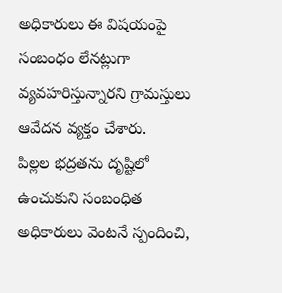అధికారులు ఈ విషయంపై సంబంధం లేనట్లుగా వ్యవహరిస్తున్నారని గ్రామస్తులు ఆవేదన వ్యక్తం చేశారు.
పిల్లల భద్రతను దృష్టిలో ఉంచుకుని సంబంధిత అధికారులు వెంటనే స్పందించి,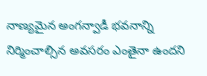నాణ్యమైన అంగన్వాడీ భవనాన్ని నిర్మించాల్సిన అవసరం ఎంతైనా ఉందని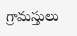గ్రామస్తులు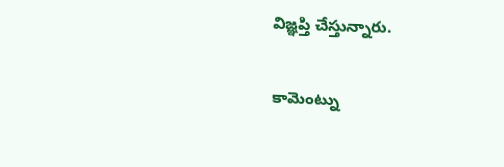విజ్ఞప్తి చేస్తున్నారు.

కామెంట్ను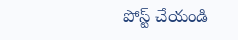పోస్ట్ చేయండి